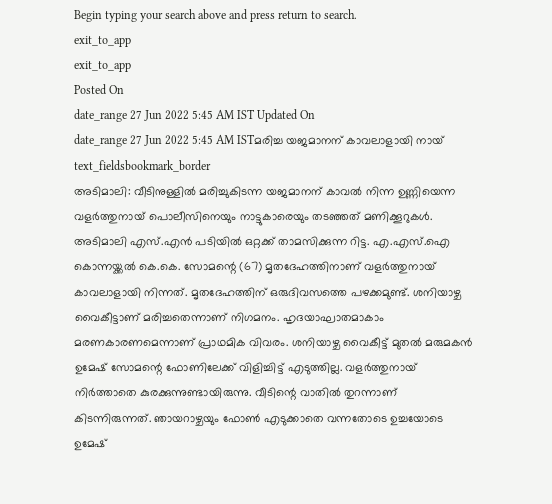Begin typing your search above and press return to search.
exit_to_app
exit_to_app
Posted On
date_range 27 Jun 2022 5:45 AM IST Updated On
date_range 27 Jun 2022 5:45 AM ISTമരിച്ച യജമാനന് കാവലാളായി നായ്
text_fieldsbookmark_border
അടിമാലി: വീടിനുള്ളിൽ മരിച്ചുകിടന്ന യജമാനന് കാവൽ നിന്ന ഉണ്ണിയെന്ന വളർത്തുനായ് പൊലീസിനെയും നാട്ടുകാരെയും തടഞ്ഞത് മണിക്കൂറുകൾ. അടിമാലി എസ്.എൻ പടിയിൽ ഒറ്റക്ക് താമസിക്കുന്ന റിട്ട. എ.എസ്.ഐ കൊന്നയ്ക്കൽ കെ.കെ. സോമന്റെ (67) മൃതദേഹത്തിനാണ് വളർത്തുനായ് കാവലാളായി നിന്നത്. മൃതദേഹത്തിന് ഒരുദിവസത്തെ പഴക്കമുണ്ട്. ശനിയാഴ്ച വൈകീട്ടാണ് മരിച്ചതെന്നാണ് നിഗമനം. ഹൃദയാഘാതമാകാം മരണകാരണമെന്നാണ് പ്രാഥമിക വിവരം. ശനിയാഴ്ച വൈകീട്ട് മുതൽ മരുമകൻ ഉമേഷ് സോമന്റെ ഫോണിലേക്ക് വിളിച്ചിട്ട് എടുത്തില്ല. വളർത്തുനായ് നിർത്താതെ കുരക്കുന്നുണ്ടായിരുന്നു. വീടിന്റെ വാതിൽ തുറന്നാണ് കിടന്നിരുന്നത്. ഞായറാഴ്ചയും ഫോൺ എടുക്കാതെ വന്നതോടെ ഉച്ചയോടെ ഉമേഷ്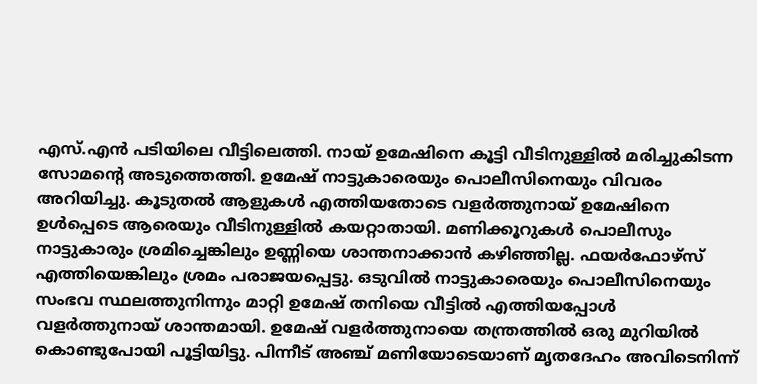എസ്.എൻ പടിയിലെ വീട്ടിലെത്തി. നായ് ഉമേഷിനെ കൂട്ടി വീടിനുള്ളിൽ മരിച്ചുകിടന്ന സോമന്റെ അടുത്തെത്തി. ഉമേഷ് നാട്ടുകാരെയും പൊലീസിനെയും വിവരം അറിയിച്ചു. കൂടുതൽ ആളുകൾ എത്തിയതോടെ വളർത്തുനായ് ഉമേഷിനെ ഉൾപ്പെടെ ആരെയും വീടിനുള്ളിൽ കയറ്റാതായി. മണിക്കൂറുകൾ പൊലീസും നാട്ടുകാരും ശ്രമിച്ചെങ്കിലും ഉണ്ണിയെ ശാന്തനാക്കാൻ കഴിഞ്ഞില്ല. ഫയർഫോഴ്സ് എത്തിയെങ്കിലും ശ്രമം പരാജയപ്പെട്ടു. ഒടുവിൽ നാട്ടുകാരെയും പൊലീസിനെയും സംഭവ സ്ഥലത്തുനിന്നും മാറ്റി ഉമേഷ് തനിയെ വീട്ടിൽ എത്തിയപ്പോൾ വളർത്തുനായ് ശാന്തമായി. ഉമേഷ് വളർത്തുനായെ തന്ത്രത്തിൽ ഒരു മുറിയിൽ കൊണ്ടുപോയി പൂട്ടിയിട്ടു. പിന്നീട് അഞ്ച് മണിയോടെയാണ് മൃതദേഹം അവിടെനിന്ന്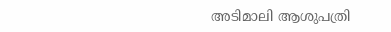അടിമാലി ആശുപത്രി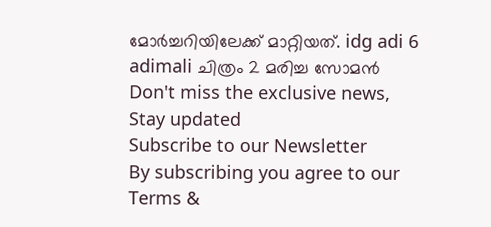മോർച്ചറിയിലേക്ക് മാറ്റിയത്. idg adi 6 adimali ചിത്രം 2 മരിച്ച സോമൻ
Don't miss the exclusive news, Stay updated
Subscribe to our Newsletter
By subscribing you agree to our Terms &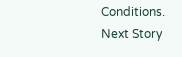Conditions.
Next Story